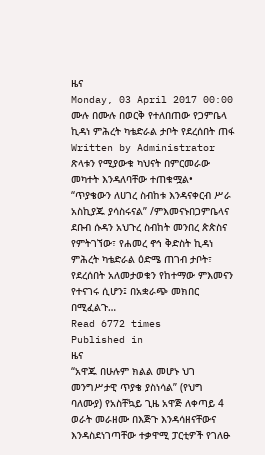ዜና
Monday, 03 April 2017 00:00
ሙሉ በሙሉ በወርቅ የተለበጠው የጋምቤላ ኪዳነ ምሕረት ካቴድራል ታቦት የደረሰበት ጠፋ
Written by Administrator
ጽላቱን የሚያውቁ ካህናት በምርመራው መካተት እንዳለባቸው ተጠቁሟል• “ጥያቄውን ለሀገረ ስብከቱ እንዳናቀርብ ሥራ አስኪያጁ ያሳስሩናል” /ምእመናኑበጋምቤላና ደቡብ ሱዳን አህጉረ ስብከት መንበረ ጵጵስና የምትገኘው፣ የሐመረ ኖኅ ቅድስት ኪዳነ ምሕረት ካቴድራል ዕድሜ ጠገብ ታቦት፣ የደረሰበት አለመታወቁን የከተማው ምእመናን የተናገሩ ሲሆን፤ በአቋራጭ መክበር በሚፈልጉ…
Read 6772 times
Published in
ዜና
“አዋጁ በሁሉም ክልል መሆኑ ህገ መንግሥታዊ ጥያቄ ያስነሳል” (የህግ ባለሙያ) የአስቸኳይ ጊዜ አዋጅ ለቀጣይ 4 ወራት መራዘሙ በእጅጉ እንዳሳዘናቸውና እንዳስደነገጣቸው ተቃዋሚ ፓርቲዎች የገለፁ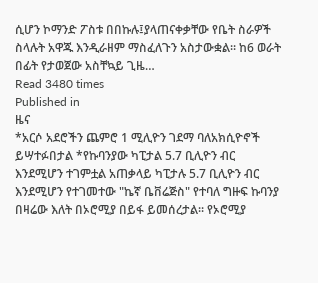ሲሆን ኮማንድ ፖስቱ በበኩሉ፤ያላጠናቀቃቸው የቤት ስራዎች ስላሉት አዋጁ እንዲራዘም ማስፈለጉን አስታውቋል፡፡ ከ6 ወራት በፊት የታወጀው አስቸኳይ ጊዜ…
Read 3480 times
Published in
ዜና
*አርሶ አደሮችን ጨምሮ 1 ሚሊዮን ገደማ ባለአክሲዮኖች ይሣተፉበታል *የኩባንያው ካፒታል 5.7 ቢሊዮን ብር እንደሚሆን ተገምቷል አጠቃላይ ካፒታሉ 5.7 ቢሊዮን ብር እንደሚሆን የተገመተው "ኬኛ ቤቨሬጅስ" የተባለ ግዙፍ ኩባንያ በዛሬው እለት በኦሮሚያ በይፋ ይመሰረታል፡፡ የኦሮሚያ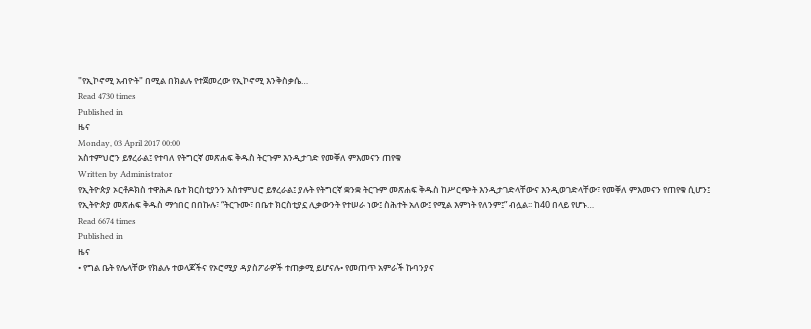"የኢኮኖሚ አብዮት" በሚል በክልሉ የተጀመረው የኢኮኖሚ እንቅስቃሴ…
Read 4730 times
Published in
ዜና
Monday, 03 April 2017 00:00
አስተምህሮን ይፃረራል፤ የተባለ የትግርኛ መጽሐፍ ቅዱስ ትርጉም እንዲታገድ የመቐለ ምእመናን ጠየቁ
Written by Administrator
የኢትዮጵያ ኦርቶዶክስ ተዋሕዶ ቤተ ክርስቲያንን አስተምህሮ ይፃረራል፤ ያሉት የትግርኛ ቋንቋ ትርጉም መጽሐፍ ቅዱስ ከሥርጭት እንዲታገድላቸውና እንዲወገድላቸው፣ የመቐለ ምእመናን የጠየቁ ሲሆን፤ የኢትዮጵያ መጽሐፍ ቅዱስ ማኅበር በበኩሉ፣ “ትርጉሙ፣ በቤተ ክርስቲያኗ ሊቃውንት የተሠራ ነው፤ ስሕተት አለው፤ የሚል እምነት የለንም፤” ብሏል፡፡ ከ40 በላይ የሆኑ…
Read 6674 times
Published in
ዜና
• የግል ቤት የሌላቸው የክልሉ ተወላጆችና የኦሮሚያ ዳያስፖራዎች ተጠቃሚ ይሆናሉ• የመጠጥ አምራች ኩባንያና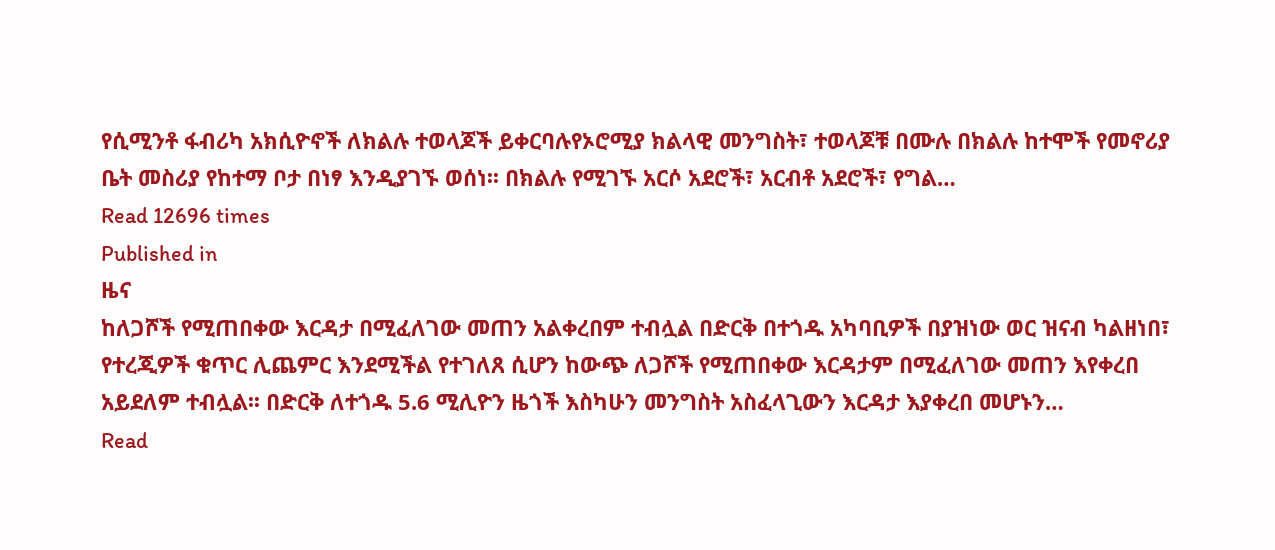የሲሚንቶ ፋብሪካ አክሲዮኖች ለክልሉ ተወላጆች ይቀርባሉየኦሮሚያ ክልላዊ መንግስት፣ ተወላጆቹ በሙሉ በክልሉ ከተሞች የመኖሪያ ቤት መስሪያ የከተማ ቦታ በነፃ እንዲያገኙ ወሰነ፡፡ በክልሉ የሚገኙ አርሶ አደሮች፣ አርብቶ አደሮች፣ የግል…
Read 12696 times
Published in
ዜና
ከለጋሾች የሚጠበቀው እርዳታ በሚፈለገው መጠን አልቀረበም ተብሏል በድርቅ በተጎዱ አካባቢዎች በያዝነው ወር ዝናብ ካልዘነበ፣ የተረጂዎች ቁጥር ሊጨምር እንደሚችል የተገለጸ ሲሆን ከውጭ ለጋሾች የሚጠበቀው እርዳታም በሚፈለገው መጠን እየቀረበ አይደለም ተብሏል፡፡ በድርቅ ለተጎዱ 5.6 ሚሊዮን ዜጎች እስካሁን መንግስት አስፈላጊውን እርዳታ እያቀረበ መሆኑን…
Read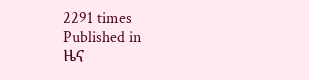2291 times
Published in
ዜና